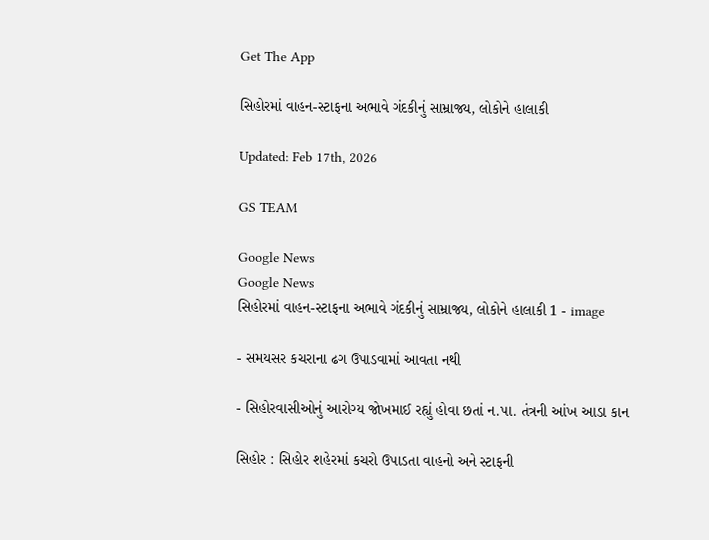Get The App

સિહોરમાં વાહન-સ્ટાફના અભાવે ગંદકીનું સામ્રાજ્ય, લોકોને હાલાકી

Updated: Feb 17th, 2026

GS TEAM

Google News
Google News
સિહોરમાં વાહન-સ્ટાફના અભાવે ગંદકીનું સામ્રાજ્ય, લોકોને હાલાકી 1 - image

- સમયસર કચરાના ઢગ ઉપાડવામાં આવતા નથી

- સિહોરવાસીઓનું આરોગ્ય જોખમાઈ રહ્યું હોવા છતાં ન.પા. તંત્રની આંખ આડા કાન

સિહોર : સિહોર શહેરમાં કચરો ઉપાડતા વાહનો અને સ્ટાફની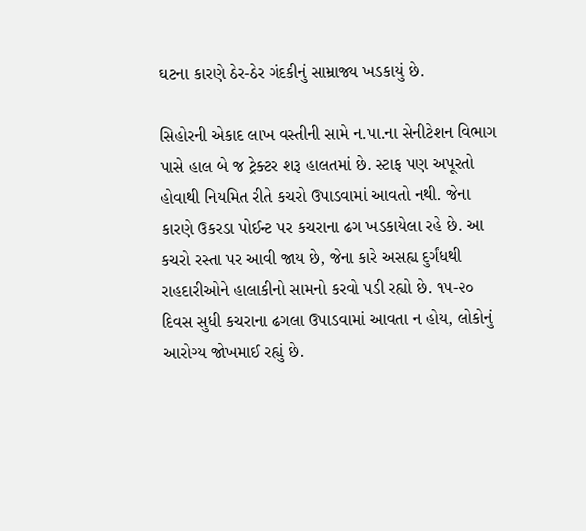ઘટના કારણે ઠેર-ઠેર ગંદકીનું સામ્રાજ્ય ખડકાયું છે.

સિહોરની એકાદ લાખ વસ્તીની સામે ન.પા.ના સેનીટેશન વિભાગ પાસે હાલ બે જ ટ્રેક્ટર શરૂ હાલતમાં છે. સ્ટાફ પણ અપૂરતો હોવાથી નિયમિત રીતે કચરો ઉપાડવામાં આવતો નથી. જેના કારણે ઉકરડા પોઈન્ટ પર કચરાના ઢગ ખડકાયેલા રહે છે. આ કચરો રસ્તા પર આવી જાય છે, જેના કારે અસહ્ય દુર્ગંધથી રાહદારીઓને હાલાકીનો સામનો કરવો પડી રહ્યો છે. ૧૫-૨૦ દિવસ સુધી કચરાના ઢગલા ઉપાડવામાં આવતા ન હોય, લોકોનું આરોગ્ય જોખમાઈ રહ્યું છે.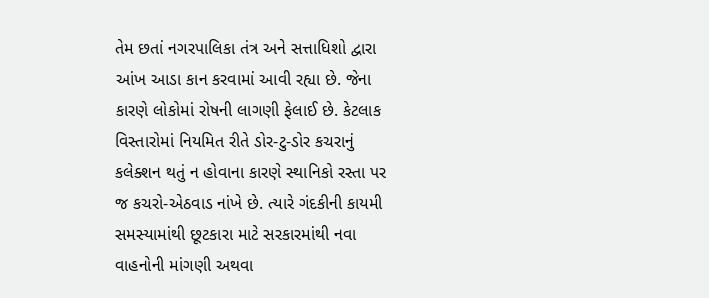તેમ છતાં નગરપાલિકા તંત્ર અને સત્તાધિશો દ્વારા આંખ આડા કાન કરવામાં આવી રહ્યા છે. જેના કારણે લોકોમાં રોષની લાગણી ફેલાઈ છે. કેટલાક વિસ્તારોમાં નિયમિત રીતે ડોર-ટુ-ડોર કચરાનું કલેક્શન થતું ન હોવાના કારણે સ્થાનિકો રસ્તા પર જ કચરો-એઠવાડ નાંખે છે. ત્યારે ગંદકીની કાયમી સમસ્યામાંથી છૂટકારા માટે સરકારમાંથી નવા વાહનોની માંગણી અથવા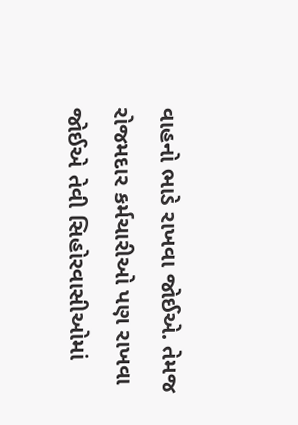વાહનો ભાડે રાખવા જોઈએ. તેમજ રોજમદાર કર્મચારીઓ પણ રાખવા જોઈએ તેવી સિહોરવાસીઓમાં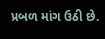પ્રબળ માંગ ઉઠી છે.